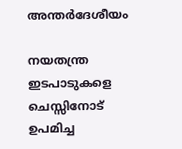അന്തർദേശീയം

നയതന്ത്ര ഇടപാടുകളെ ചെസ്സിനോട് ഉപമിച്ച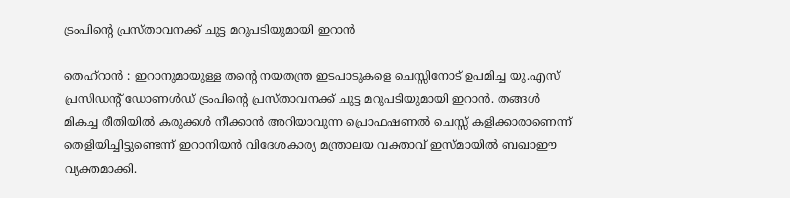ട്രംപിന്റെ പ്രസ്താവനക്ക് ചുട്ട മറുപടിയുമായി ഇറാൻ

തെഹ്റാൻ : ഇറാനുമായുള്ള തന്റെ നയതന്ത്ര ഇടപാടുകളെ ചെസ്സിനോട് ഉപമിച്ച യു.എസ് പ്രസിഡന്റ് ഡോണൾഡ് ട്രംപിന്റെ പ്രസ്താവനക്ക് ചുട്ട മറുപടിയുമായി ഇറാൻ. തങ്ങൾ മികച്ച രീതിയിൽ കരുക്കൾ നീക്കാൻ അറിയാവുന്ന പ്രൊഫഷണൽ ചെസ്സ് കളിക്കാരാണെന്ന് തെളിയിച്ചിട്ടുണ്ടെന്ന് ഇറാനിയൻ വിദേശകാര്യ മന്ത്രാലയ വക്താവ് ഇസ്മായിൽ ബഖാഈ വ്യക്തമാക്കി.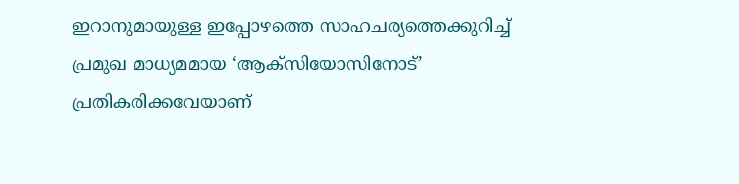ഇറാനുമായുള്ള ഇപ്പോഴത്തെ സാഹചര്യത്തെക്കുറിച്ച് പ്രമുഖ മാധ്യമമായ ‘ആക്സിയോസിനോട്’ പ്രതികരിക്കവേയാണ്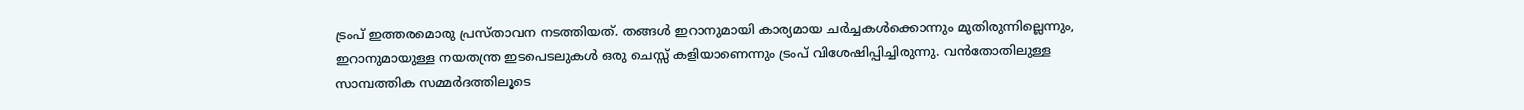ട്രംപ് ഇത്തരമൊരു പ്രസ്താവന നടത്തിയത്. തങ്ങൾ ഇറാനുമായി കാര്യമായ ചർച്ചകൾക്കൊന്നും മുതിരുന്നില്ലെന്നും, ഇറാനുമായുള്ള നയതന്ത്ര ഇടപെടലുകൾ ഒരു ചെസ്സ് കളിയാണെന്നും ട്രംപ് വിശേഷിപ്പിച്ചിരുന്നു. വൻതോതിലുള്ള സാമ്പത്തിക സമ്മർദത്തിലൂടെ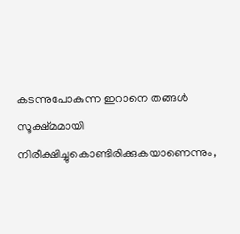കടന്നുപോകുന്ന ഇറാനെ തങ്ങൾ സൂക്ഷ്മമായി നിരീക്ഷിച്ചുകൊണ്ടിരിക്കുകയാണെന്നും,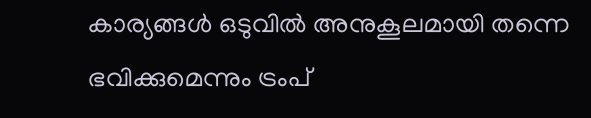കാര്യങ്ങൾ ഒടുവിൽ അനുകൂലമായി തന്നെ ഭവിക്കുമെന്നും ട്രംപ്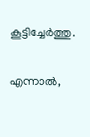കൂട്ടിച്ചേർത്തു.

എന്നാൽ,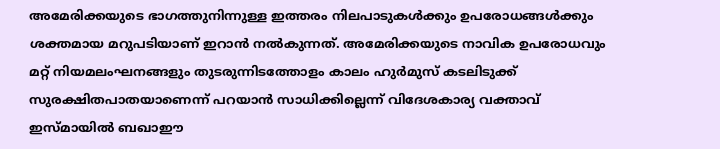അമേരിക്കയുടെ ഭാഗത്തുനിന്നുള്ള ഇത്തരം നിലപാടുകൾക്കും ഉപരോധങ്ങൾക്കും ശക്തമായ മറുപടിയാണ് ഇറാൻ നൽകുന്നത്. അമേരിക്കയുടെ നാവിക ഉപരോധവും മറ്റ് നിയമലംഘനങ്ങളും തുടരുന്നിടത്തോളം കാലം ഹുർമുസ് കടലിടുക്ക് സുരക്ഷിതപാതയാണെന്ന് പറയാൻ സാധിക്കില്ലെന്ന് വിദേശകാര്യ വക്താവ് ഇസ്മായിൽ ബഖാഈ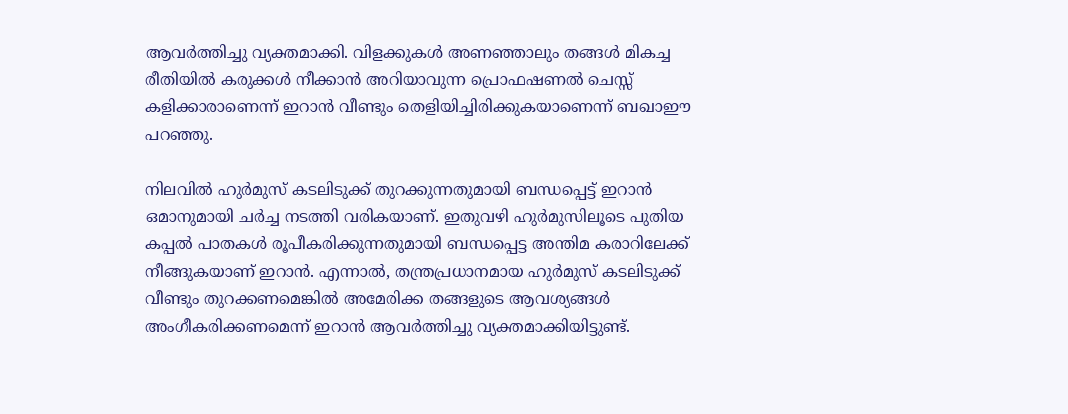ആവർത്തിച്ചു വ്യക്തമാക്കി. വിളക്കുകൾ അണഞ്ഞാലും തങ്ങൾ മികച്ച രീതിയിൽ കരുക്കൾ നീക്കാൻ അറിയാവുന്ന പ്രൊഫഷണൽ ചെസ്സ് കളിക്കാരാണെന്ന് ഇറാൻ വീണ്ടും തെളിയിച്ചിരിക്കുകയാണെന്ന് ബഖാഈ പറഞ്ഞു.

നിലവിൽ ഹുർമുസ് കടലിടുക്ക് തുറക്കുന്നതുമായി ബന്ധപ്പെട്ട് ഇറാൻ ഒമാനുമായി ചർച്ച നടത്തി വരികയാണ്. ഇതുവഴി ഹുർമുസിലൂടെ പുതിയ കപ്പൽ പാതകൾ രൂപീകരിക്കുന്നതുമായി ബന്ധപ്പെട്ട അന്തിമ കരാറിലേക്ക് നീങ്ങുകയാണ് ഇറാൻ. എന്നാൽ, തന്ത്രപ്രധാനമായ ഹുർമുസ് കടലിടുക്ക് വീണ്ടും തുറക്കണമെങ്കിൽ അമേരിക്ക തങ്ങളുടെ ആവശ്യങ്ങൾ അംഗീകരിക്കണമെന്ന് ഇറാൻ ആവർത്തിച്ചു വ്യക്തമാക്കിയിട്ടുണ്ട്.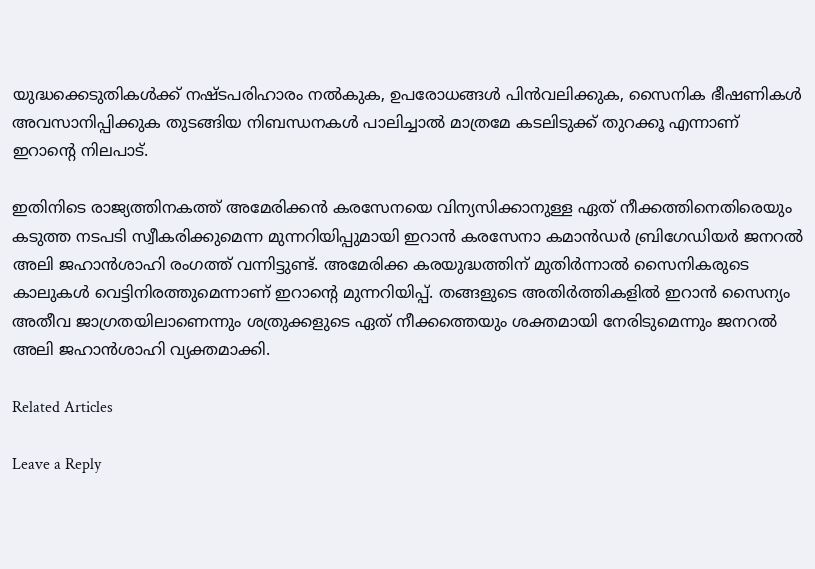യുദ്ധക്കെടുതികൾക്ക് നഷ്ടപരിഹാരം നൽകുക, ഉപരോധങ്ങൾ പിൻവലിക്കുക, സൈനിക ഭീഷണികൾ അവസാനിപ്പിക്കുക തുടങ്ങിയ നിബന്ധനകൾ പാലിച്ചാൽ മാത്രമേ കടലിടുക്ക് തുറക്കൂ എന്നാണ് ഇറാന്റെ നിലപാട്.

ഇതിനിടെ രാജ്യത്തിനകത്ത് അമേരിക്കൻ കരസേനയെ വിന്യസിക്കാനുള്ള ഏത് നീക്കത്തിനെതിരെയും കടുത്ത നടപടി സ്വീകരിക്കുമെന്ന മുന്നറിയിപ്പുമായി ഇറാൻ കരസേനാ കമാൻഡർ ബ്രിഗേഡിയർ ജനറൽ അലി ജഹാൻശാഹി രംഗത്ത് വന്നിട്ടുണ്ട്. അമേരിക്ക കരയുദ്ധത്തിന് മുതിർന്നാൽ സൈനികരുടെ കാലുകൾ വെട്ടിനിരത്തുമെന്നാണ് ഇറാന്റെ മുന്നറിയിപ്പ്. തങ്ങളുടെ അതിർത്തികളിൽ ഇറാൻ സൈന്യം അതീവ ജാഗ്രതയിലാണെന്നും ശത്രുക്കളുടെ ഏത് നീക്കത്തെയും ശക്തമായി നേരിടുമെന്നും ജനറൽ അലി ജഹാൻശാഹി വ്യക്തമാക്കി.

Related Articles

Leave a Reply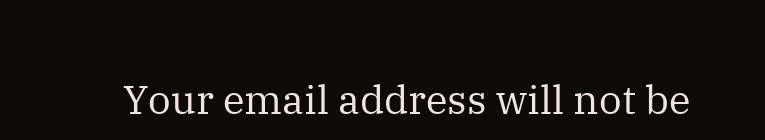Your email address will not be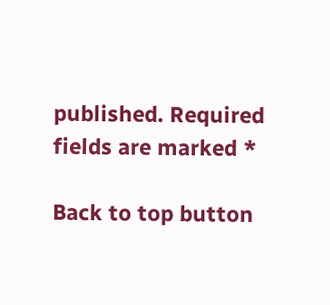published. Required fields are marked *

Back to top button